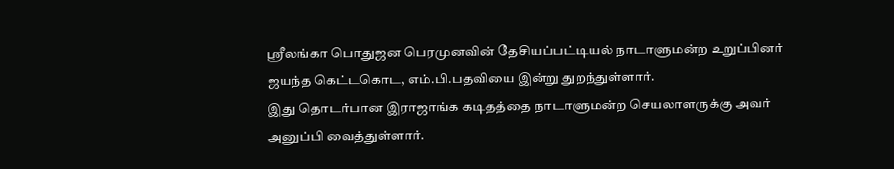ஶ்ரீலங்கா பொதுஜன பெரமுனவின் தேசியப்பட்டியல் நாடாளுமன்ற உறுப்பினர் ஜயந்த கெட்டகொட, எம்.பி.பதவியை இன்று துறந்துள்ளார்.
இது தொடர்பான இராஜாங்க கடிதத்தை நாடாளுமன்ற செயலாளருக்கு அவர் அனுப்பி வைத்துள்ளார்.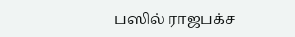பஸில் ராஜபக்ச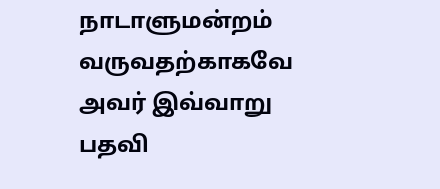நாடாளுமன்றம் வருவதற்காகவே அவர் இவ்வாறு பதவி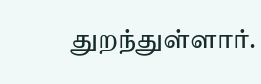துறந்துள்ளார்.